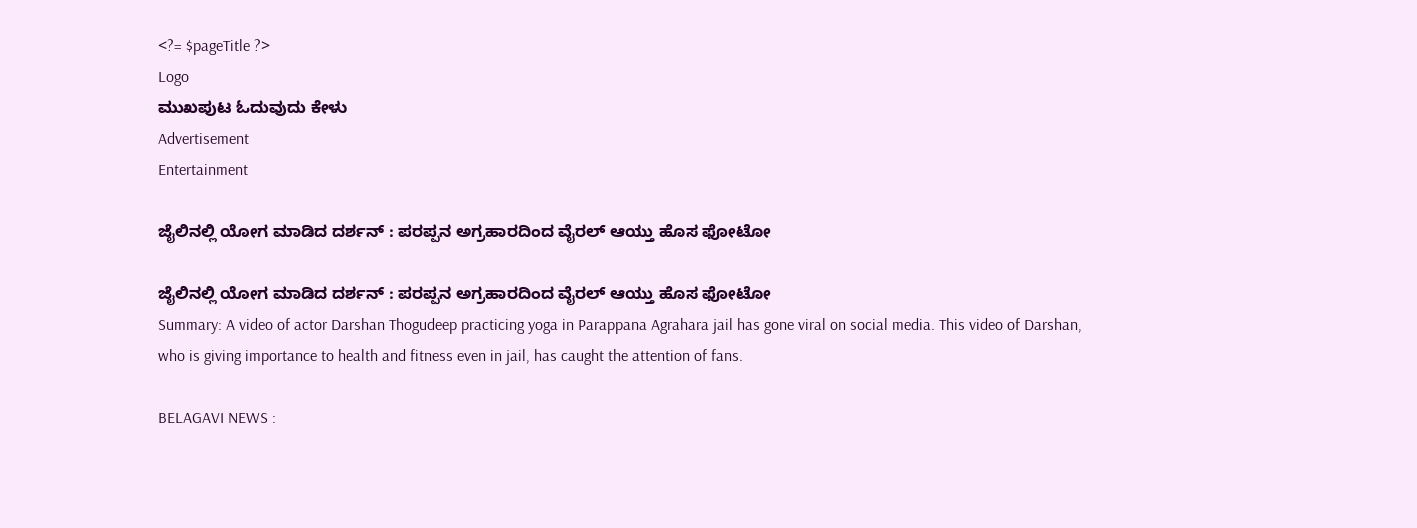<?= $pageTitle ?>
Logo
ಮುಖಪುಟ ಓದುವುದು ಕೇಳು
Advertisement
Entertainment

ಜೈಲಿನಲ್ಲಿ ಯೋಗ ಮಾಡಿದ ದರ್ಶನ್ : ಪರಪ್ಪನ ಅಗ್ರಹಾರದಿಂದ ವೈರಲ್ ಆಯ್ತು ಹೊಸ ಫೋಟೋ

ಜೈಲಿನಲ್ಲಿ ಯೋಗ ಮಾಡಿದ ದರ್ಶನ್ : ಪರಪ್ಪನ ಅಗ್ರಹಾರದಿಂದ ವೈರಲ್ ಆಯ್ತು ಹೊಸ ಫೋಟೋ
Summary: A video of actor Darshan Thogudeep practicing yoga in Parappana Agrahara jail has gone viral on social media. This video of Darshan, who is giving importance to health and fitness even in jail, has caught the attention of fans.

BELAGAVI NEWS :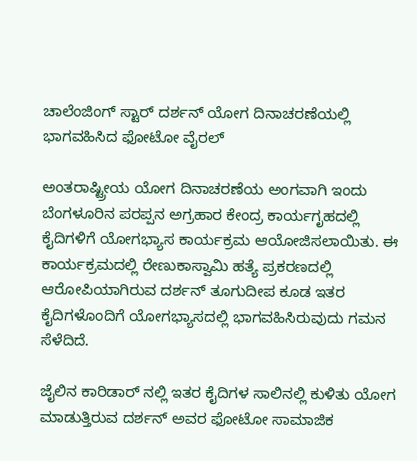ಚಾಲೆಂಜಿಂಗ್ ಸ್ಟಾರ್ ದರ್ಶನ್ ಯೋಗ ದಿನಾಚರಣೆಯಲ್ಲಿ ಭಾಗವಹಿಸಿದ ಫೋಟೋ ವೈರಲ್

ಅಂತರಾಷ್ಟ್ರೀಯ ಯೋಗ ದಿನಾಚರಣೆಯ ಅಂಗವಾಗಿ ಇಂದು ಬೆಂಗಳೂರಿನ ಪರಪ್ಪನ ಅಗ್ರಹಾರ ಕೇಂದ್ರ ಕಾರ್ಯಗೃಹದಲ್ಲಿ ಕೈದಿಗಳಿಗೆ ಯೋಗಭ್ಯಾಸ ಕಾರ್ಯಕ್ರಮ ಆಯೋಜಿಸಲಾಯಿತು. ಈ ಕಾರ್ಯಕ್ರಮದಲ್ಲಿ ರೇಣುಕಾಸ್ವಾಮಿ ಹತ್ಯೆ ಪ್ರಕರಣದಲ್ಲಿ ಆರೋಪಿಯಾಗಿರುವ ದರ್ಶನ್ ತೂಗುದೀಪ ಕೂಡ ಇತರ ಕೈದಿಗಳೊಂದಿಗೆ ಯೋಗಭ್ಯಾಸದಲ್ಲಿ ಭಾಗವಹಿಸಿರುವುದು ಗಮನ ಸೆಳೆದಿದೆ.

ಜೈಲಿನ ಕಾರಿಡಾರ್ ನಲ್ಲಿ ಇತರ ಕೈದಿಗಳ ಸಾಲಿನಲ್ಲಿ ಕುಳಿತು ಯೋಗ ಮಾಡುತ್ತಿರುವ ದರ್ಶನ್ ಅವರ ಫೋಟೋ ಸಾಮಾಜಿಕ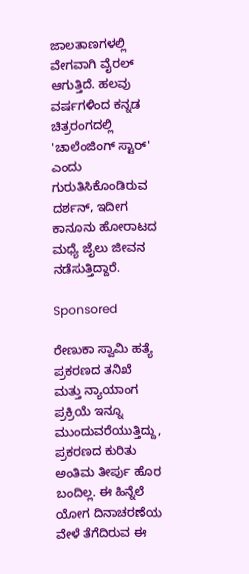ಜಾಲತಾಣಗಳಲ್ಲಿ ವೇಗವಾಗಿ ವೈರಲ್ ಆಗುತ್ತಿದೆ. ಹಲವು ವರ್ಷಗಳಿಂದ ಕನ್ನಡ ಚಿತ್ರರಂಗದಲ್ಲಿ 'ಚಾಲೆಂಜಿಂಗ್ ಸ್ಟಾರ್' ಎಂದು ಗುರುತಿಸಿಕೊಂಡಿರುವ ದರ್ಶನ್, ಇದೀಗ ಕಾನೂನು ಹೋರಾಟದ ಮಧ್ಯೆ ಜೈಲು ಜೀವನ ನಡೆಸುತ್ತಿದ್ದಾರೆ.

Sponsored

ರೇಣುಕಾ ಸ್ವಾಮಿ ಹತ್ಯೆ ಪ್ರಕರಣದ ತನಿಖೆ ಮತ್ತು ನ್ಯಾಯಾಂಗ ಪ್ರಕ್ರಿಯೆ ಇನ್ನೂ ಮುಂದುವರೆಯುತ್ತಿದ್ದು, ಪ್ರಕರಣದ ಕುರಿತು ಅಂತಿಮ ತೀರ್ಪು ಹೊರ ಬಂದಿಲ್ಲ. ಈ ಹಿನ್ನೆಲೆ ಯೋಗ ದಿನಾಚರಣೆಯ ವೇಳೆ ತೆಗೆದಿರುವ ಈ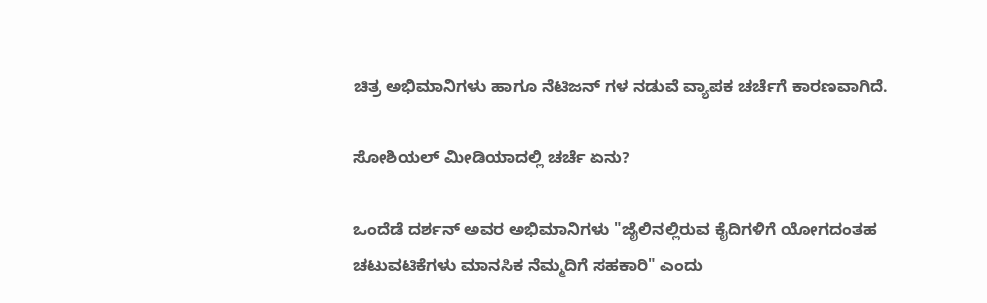ಚಿತ್ರ ಅಭಿಮಾನಿಗಳು ಹಾಗೂ ನೆಟಿಜನ್ ಗಳ ನಡುವೆ ವ್ಯಾಪಕ ಚರ್ಚೆಗೆ ಕಾರಣವಾಗಿದೆ.

ಸೋಶಿಯಲ್ ಮೀಡಿಯಾದಲ್ಲಿ ಚರ್ಚೆ ಏನು?

ಒಂದೆಡೆ ದರ್ಶನ್ ಅವರ ಅಭಿಮಾನಿಗಳು "ಜೈಲಿನಲ್ಲಿರುವ ಕೈದಿಗಳಿಗೆ ಯೋಗದಂತಹ ಚಟುವಟಿಕೆಗಳು ಮಾನಸಿಕ ನೆಮ್ಮದಿಗೆ ಸಹಕಾರಿ" ಎಂದು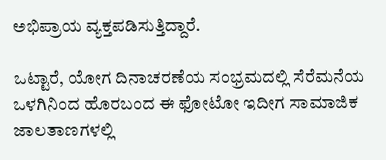ಅಭಿಪ್ರಾಯ ವ್ಯಕ್ತಪಡಿಸುತ್ತಿದ್ದಾರೆ.

ಒಟ್ಟಾರೆ, ಯೋಗ ದಿನಾಚರಣೆಯ ಸಂಭ್ರಮದಲ್ಲಿ ಸೆರೆಮನೆಯ ಒಳಗಿನಿಂದ ಹೊರಬಂದ ಈ ಫೋಟೋ ಇದೀಗ ಸಾಮಾಜಿಕ ಜಾಲತಾಣಗಳಲ್ಲಿ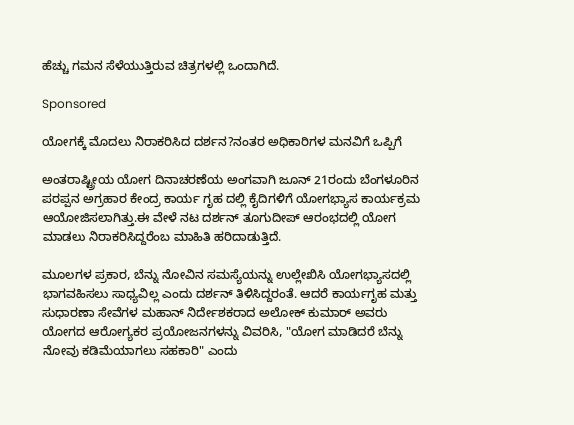ಹೆಚ್ಚು ಗಮನ ಸೆಳೆಯುತ್ತಿರುವ ಚಿತ್ರಗಳಲ್ಲಿ ಒಂದಾಗಿದೆ.

Sponsored

ಯೋಗಕ್ಕೆ ಮೊದಲು ನಿರಾಕರಿಸಿದ ದರ್ಶನ?ನಂತರ ಅಧಿಕಾರಿಗಳ ಮನವಿಗೆ ಒಪ್ಪಿಗೆ

ಅಂತರಾಷ್ಟ್ರೀಯ ಯೋಗ ದಿನಾಚರಣೆಯ ಅಂಗವಾಗಿ ಜೂನ್ 21ರಂದು ಬೆಂಗಳೂರಿನ ಪರಪ್ಪನ ಅಗ್ರಹಾರ ಕೇಂದ್ರ ಕಾರ್ಯ ಗೃಹ ದಲ್ಲಿ ಕೈದಿಗಳಿಗೆ ಯೋಗಭ್ಯಾಸ ಕಾರ್ಯಕ್ರಮ ಆಯೋಜಿಸಲಾಗಿತ್ತು.ಈ ವೇಳೆ ನಟ ದರ್ಶನ್ ತೂಗುದೀಪ್ ಆರಂಭದಲ್ಲಿ ಯೋಗ ಮಾಡಲು ನಿರಾಕರಿಸಿದ್ದರೆಂಬ ಮಾಹಿತಿ ಹರಿದಾಡುತ್ತಿದೆ.

ಮೂಲಗಳ ಪ್ರಕಾರ, ಬೆನ್ನು ನೋವಿನ ಸಮಸ್ಯೆಯನ್ನು ಉಲ್ಲೇಖಿಸಿ ಯೋಗಭ್ಯಾಸದಲ್ಲಿ ಭಾಗವಹಿಸಲು ಸಾಧ್ಯವಿಲ್ಲ ಎಂದು ದರ್ಶನ್ ತಿಳಿಸಿದ್ದರಂತೆ. ಆದರೆ ಕಾರ್ಯಗೃಹ ಮತ್ತು ಸುಧಾರಣಾ ಸೇವೆಗಳ ಮಹಾನ್ ನಿರ್ದೇಶಕರಾದ ಅಲೋಕ್ ಕುಮಾರ್ ಅವರು ಯೋಗದ ಆರೋಗ್ಯಕರ ಪ್ರಯೋಜನಗಳನ್ನು ವಿವರಿಸಿ, "ಯೋಗ ಮಾಡಿದರೆ ಬೆನ್ನು ನೋವು ಕಡಿಮೆಯಾಗಲು ಸಹಕಾರಿ" ಎಂದು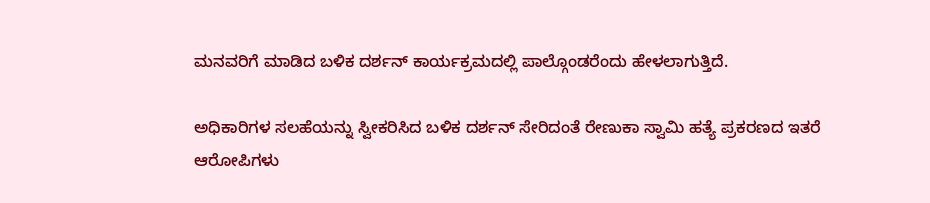ಮನವರಿಗೆ ಮಾಡಿದ ಬಳಿಕ ದರ್ಶನ್ ಕಾರ್ಯಕ್ರಮದಲ್ಲಿ ಪಾಲ್ಗೊಂಡರೆಂದು ಹೇಳಲಾಗುತ್ತಿದೆ.

ಅಧಿಕಾರಿಗಳ ಸಲಹೆಯನ್ನು ಸ್ವೀಕರಿಸಿದ ಬಳಿಕ ದರ್ಶನ್ ಸೇರಿದಂತೆ ರೇಣುಕಾ ಸ್ವಾಮಿ ಹತ್ಯೆ ಪ್ರಕರಣದ ಇತರೆ ಆರೋಪಿಗಳು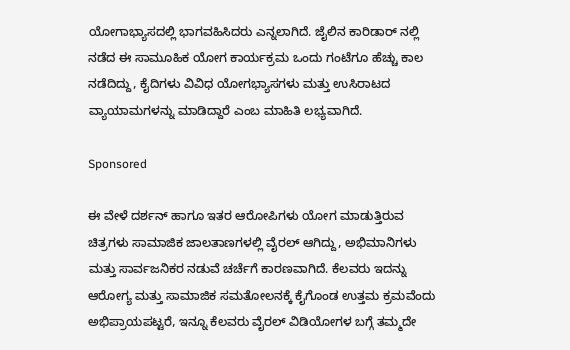ಯೋಗಾಭ್ಯಾಸದಲ್ಲಿ ಭಾಗವಹಿಸಿದರು ಎನ್ನಲಾಗಿದೆ. ಜೈಲಿನ ಕಾರಿಡಾರ್ ನಲ್ಲಿ ನಡೆದ ಈ ಸಾಮೂಹಿಕ ಯೋಗ ಕಾರ್ಯಕ್ರಮ ಒಂದು ಗಂಟೆಗೂ ಹೆಚ್ಚು ಕಾಲ ನಡೆದಿದ್ದು, ಕೈದಿಗಳು ವಿವಿಧ ಯೋಗಭ್ಯಾಸಗಳು ಮತ್ತು ಉಸಿರಾಟದ ವ್ಯಾಯಾಮಗಳನ್ನು ಮಾಡಿದ್ದಾರೆ ಎಂಬ ಮಾಹಿತಿ ಲಭ್ಯವಾಗಿದೆ.

Sponsored

ಈ ವೇಳೆ ದರ್ಶನ್ ಹಾಗೂ ಇತರ ಆರೋಪಿಗಳು ಯೋಗ ಮಾಡುತ್ತಿರುವ ಚಿತ್ರಗಳು ಸಾಮಾಜಿಕ ಜಾಲತಾಣಗಳಲ್ಲಿ ವೈರಲ್ ಆಗಿದ್ದು, ಅಭಿಮಾನಿಗಳು ಮತ್ತು ಸಾರ್ವಜನಿಕರ ನಡುವೆ ಚರ್ಚೆಗೆ ಕಾರಣವಾಗಿದೆ. ಕೆಲವರು ಇದನ್ನು ಆರೋಗ್ಯ ಮತ್ತು ಸಾಮಾಜಿಕ ಸಮತೋಲನಕ್ಕೆ ಕೈಗೊಂಡ ಉತ್ತಮ ಕ್ರಮವೆಂದು ಅಭಿಪ್ರಾಯಪಟ್ಟರೆ, ಇನ್ನೂ ಕೆಲವರು ವೈರಲ್ ವಿಡಿಯೋಗಳ ಬಗ್ಗೆ ತಮ್ಮದೇ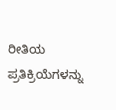ರೀತಿಯ ಪ್ರತಿಕ್ರಿಯೆಗಳನ್ನು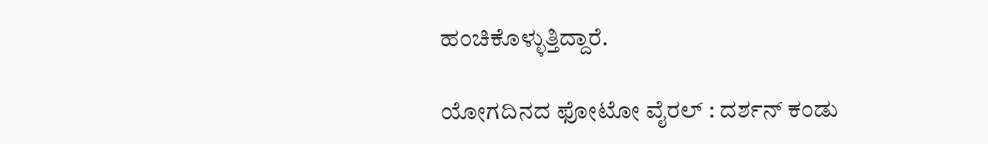ಹಂಚಿಕೊಳ್ಳುತ್ತಿದ್ದಾರೆ.

ಯೋಗದಿನದ ಫೋಟೋ ವೈರಲ್ : ದರ್ಶನ್ ಕಂಡು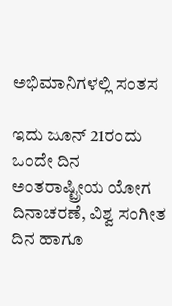ಅಭಿಮಾನಿಗಳಲ್ಲಿ ಸಂತಸ

ಇದು ಜೂನ್ 21ರಂದು ಒಂದೇ ದಿನ ಅಂತರಾಷ್ಟ್ರೀಯ ಯೋಗ ದಿನಾಚರಣೆ, ವಿಶ್ವ ಸಂಗೀತ ದಿನ ಹಾಗೂ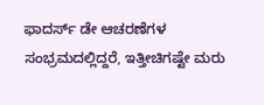ಫಾದರ್ಸ್ ಡೇ ಆಚರಣೆಗಳ ಸಂಭ್ರಮದಲ್ಲಿದ್ದರೆ, ಇತ್ತೀಚಿಗಷ್ಟೇ ಮರು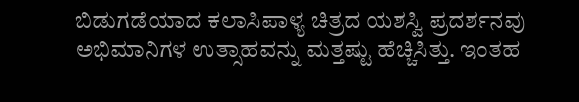ಬಿಡುಗಡೆಯಾದ ಕಲಾಸಿಪಾಳ್ಯ ಚಿತ್ರದ ಯಶಸ್ವಿ ಪ್ರದರ್ಶನವು ಅಭಿಮಾನಿಗಳ ಉತ್ಸಾಹವನ್ನು ಮತ್ತಷ್ಟು ಹೆಚ್ಚಿಸಿತ್ತು. ಇಂತಹ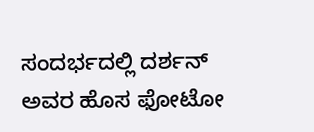ಸಂದರ್ಭದಲ್ಲಿ ದರ್ಶನ್ ಅವರ ಹೊಸ ಫೋಟೋ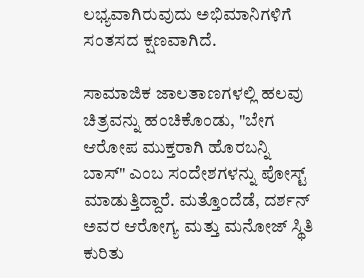ಲಭ್ಯವಾಗಿರುವುದು ಅಭಿಮಾನಿಗಳಿಗೆ ಸಂತಸದ ಕ್ಷಣವಾಗಿದೆ.

ಸಾಮಾಜಿಕ ಜಾಲತಾಣಗಳಲ್ಲಿ ಹಲವು ಚಿತ್ರವನ್ನು ಹಂಚಿಕೊಂಡು, "ಬೇಗ ಆರೋಪ ಮುಕ್ತರಾಗಿ ಹೊರಬನ್ನಿ ಬಾಸ್" ಎಂಬ ಸಂದೇಶಗಳನ್ನು ಪೋಸ್ಟ್ ಮಾಡುತ್ತಿದ್ದಾರೆ. ಮತ್ತೊಂದೆಡೆ, ದರ್ಶನ್ ಅವರ ಆರೋಗ್ಯ ಮತ್ತು ಮನೋಜ್ ಸ್ಥಿತಿ ಕುರಿತು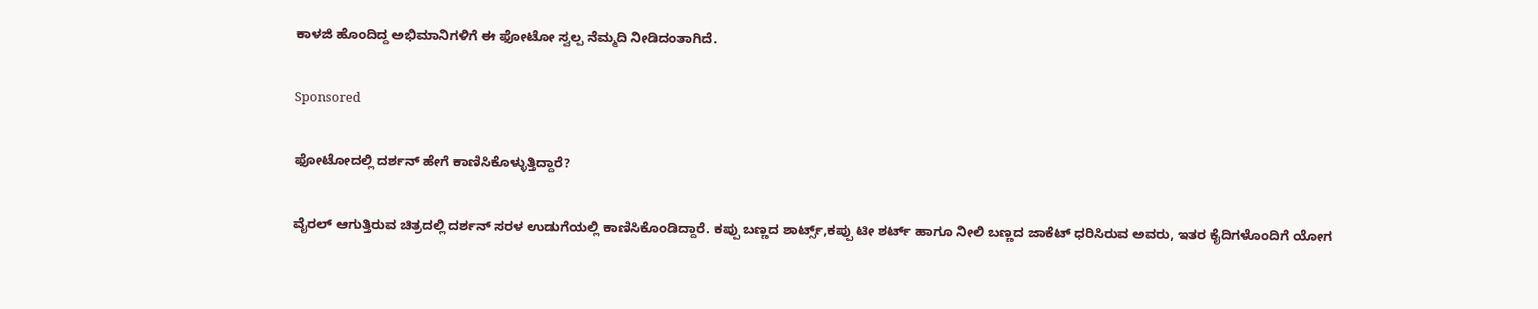ಕಾಳಜಿ ಹೊಂದಿದ್ದ ಅಭಿಮಾನಿಗಳಿಗೆ ಈ ಫೋಟೋ ಸ್ವಲ್ಪ ನೆಮ್ಮದಿ ನೀಡಿದಂತಾಗಿದೆ.

Sponsored

ಫೋಟೋದಲ್ಲಿ ದರ್ಶನ್ ಹೇಗೆ ಕಾಣಿಸಿಕೊಳ್ಳುತ್ತಿದ್ದಾರೆ?

ವೈರಲ್ ಆಗುತ್ತಿರುವ ಚಿತ್ರದಲ್ಲಿ ದರ್ಶನ್ ಸರಳ ಉಡುಗೆಯಲ್ಲಿ ಕಾಣಿಸಿಕೊಂಡಿದ್ದಾರೆ. ಕಪ್ಪು ಬಣ್ಣದ ಶಾರ್ಟ್ಸ್,ಕಪ್ಪು ಟೀ ಶರ್ಟ್ ಹಾಗೂ ನೀಲಿ ಬಣ್ಣದ ಜಾಕೆಟ್ ಧರಿಸಿರುವ ಅವರು, ಇತರ ಕೈದಿಗಳೊಂದಿಗೆ ಯೋಗ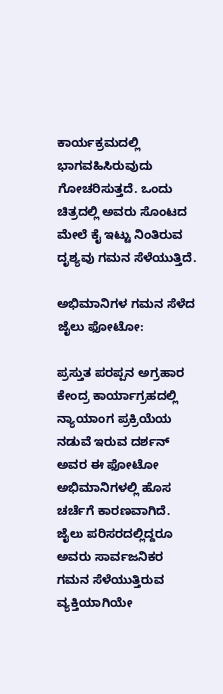ಕಾರ್ಯಕ್ರಮದಲ್ಲಿ ಭಾಗವಹಿಸಿರುವುದು ಗೋಚರಿಸುತ್ತದೆ. ಒಂದು ಚಿತ್ರದಲ್ಲಿ ಅವರು ಸೊಂಟದ ಮೇಲೆ ಕೈ ಇಟ್ಟು ನಿಂತಿರುವ ದೃಶ್ಯವು ಗಮನ ಸೆಳೆಯುತ್ತಿದೆ.

ಅಭಿಮಾನಿಗಳ ಗಮನ ಸೆಳೆದ ಜೈಲು ಫೋಟೋ:

ಪ್ರಸ್ತುತ ಪರಪ್ಪನ ಅಗ್ರಹಾರ ಕೇಂದ್ರ ಕಾರ್ಯಾಗ್ರಹದಲ್ಲಿ ನ್ಯಾಯಾಂಗ ಪ್ರಕ್ರಿಯೆಯ ನಡುವೆ ಇರುವ ದರ್ಶನ್ ಅವರ ಈ ಫೋಟೋ ಅಭಿಮಾನಿಗಳಲ್ಲಿ ಹೊಸ ಚರ್ಚೆಗೆ ಕಾರಣವಾಗಿದೆ. ಜೈಲು ಪರಿಸರದಲ್ಲಿದ್ದರೂ ಅವರು ಸಾರ್ವಜನಿಕರ ಗಮನ ಸೆಳೆಯುತ್ತಿರುವ ವ್ಯಕ್ತಿಯಾಗಿಯೇ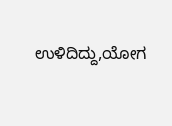ಉಳಿದಿದ್ದು,ಯೋಗ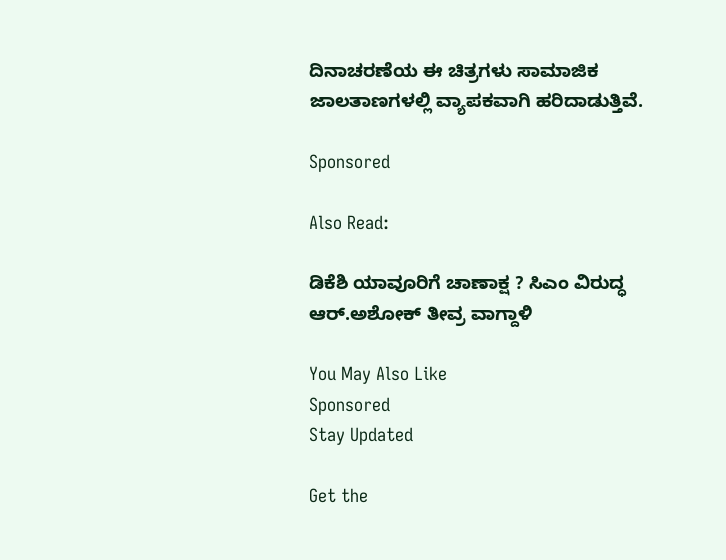ದಿನಾಚರಣೆಯ ಈ ಚಿತ್ರಗಳು ಸಾಮಾಜಿಕ ಜಾಲತಾಣಗಳಲ್ಲಿ ವ್ಯಾಪಕವಾಗಿ ಹರಿದಾಡುತ್ತಿವೆ.

Sponsored

Also Read:

ಡಿಕೆಶಿ ಯಾವೂರಿಗೆ ಚಾಣಾಕ್ಷ ? ಸಿಎಂ ವಿರುದ್ಧ ಆರ್.ಅಶೋಕ್ ತೀವ್ರ ವಾಗ್ದಾಳಿ

You May Also Like
Sponsored
Stay Updated

Get the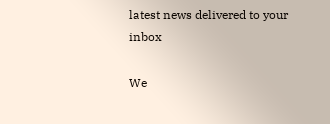latest news delivered to your inbox

We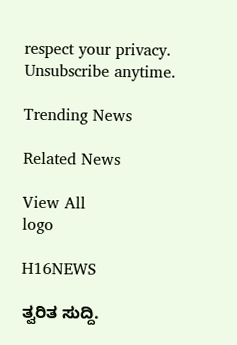respect your privacy. Unsubscribe anytime.

Trending News

Related News

View All
logo

H16NEWS

ತ್ವರಿತ ಸುದ್ದಿ.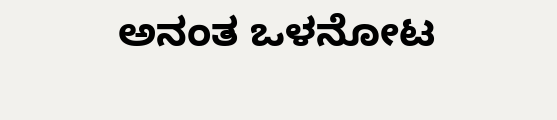ಅನಂತ ಒಳನೋಟ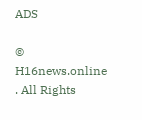ADS

© H16news.online . All Rights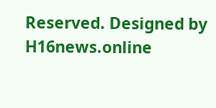Reserved. Designed by H16news.online